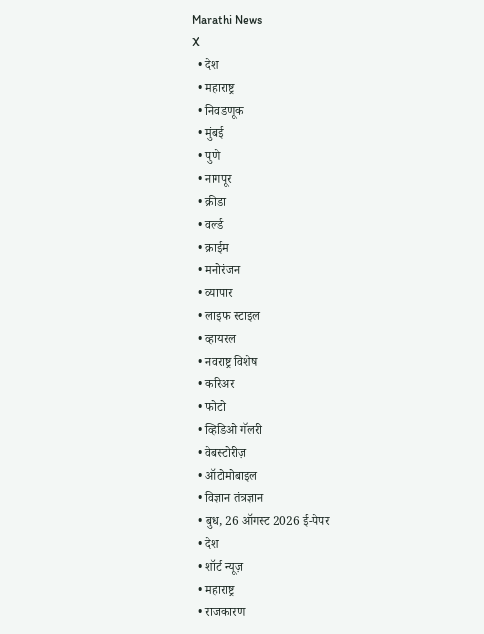Marathi News
X
  • देश
  • महाराष्ट्र
  • निवडणूक
  • मुंबई
  • पुणे
  • नागपूर
  • क्रीडा
  • वर्ल्ड
  • क्राईम
  • मनोरंजन
  • व्यापार
  • लाइफ स्टाइल
  • व्हायरल
  • नवराष्ट्र विशेष
  • करिअर
  • फोटो
  • व्हिडिओ गॅलरी
  • वेबस्टोरीज़
  • ऑटोमोबाइल
  • विज्ञान तंत्रज्ञान
  • बुध, 26 ऑगस्ट 2026 ई-पेपर
  • देश
  • शॉर्ट न्यूज़
  • महाराष्ट्र
  • राजकारण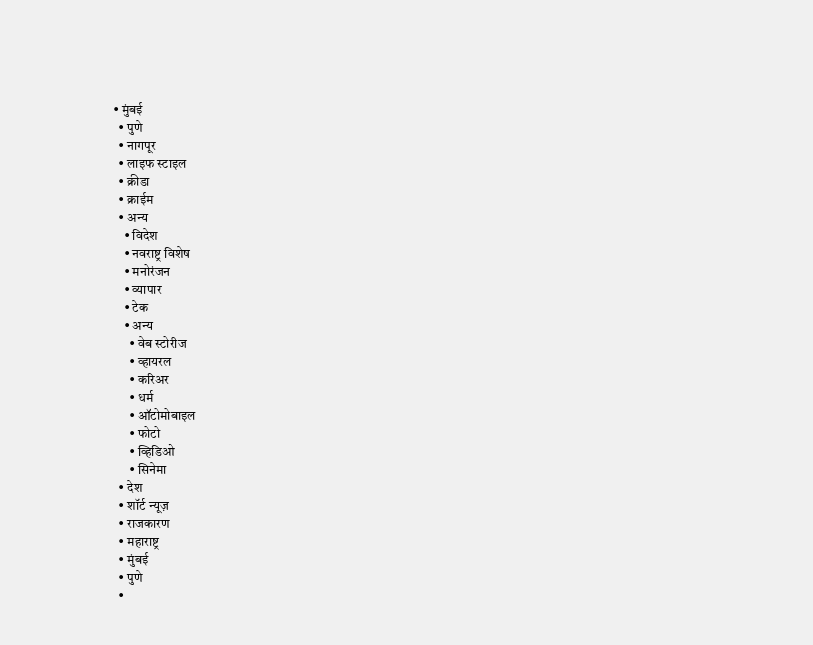• मुंबई
  • पुणे
  • नागपूर
  • लाइफ स्टाइल
  • क्रीडा
  • क्राईम
  • अन्य
    • विदेश
    • नवराष्ट्र विशेष
    • मनोरंजन
    • व्यापार
    • टेक
    • अन्य
      • वेब स्टोरीज
      • व्हायरल
      • करिअर
      • धर्म
      • ऑटोमोबाइल
      • फोटो
      • व्हिडिओ
      • सिनेमा
  • देश
  • शॉर्ट न्यूज़
  • राजकारण
  • महाराष्ट्र
  • मुंबई
  • पुणे
  •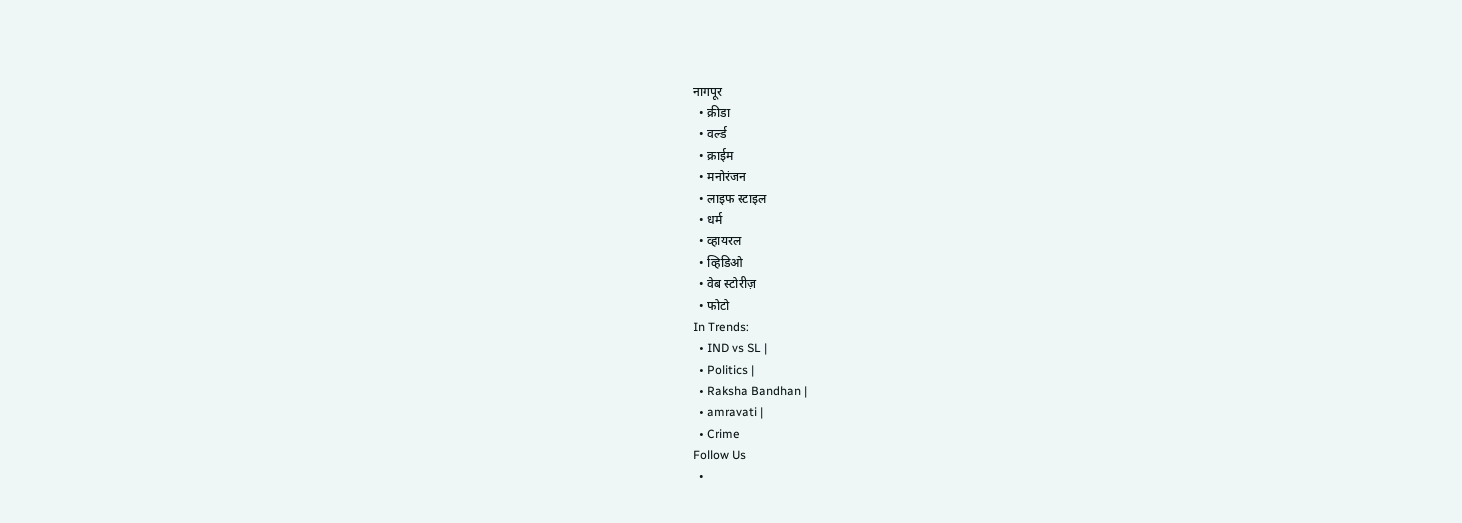नागपूर
  • क्रीडा
  • वर्ल्ड
  • क्राईम
  • मनोरंजन
  • लाइफ स्टाइल
  • धर्म
  • व्हायरल
  • व्हिडिओ
  • वेब स्टोरीज़
  • फोटो
In Trends:
  • IND vs SL |
  • Politics |
  • Raksha Bandhan |
  • amravati |
  • Crime
Follow Us
  •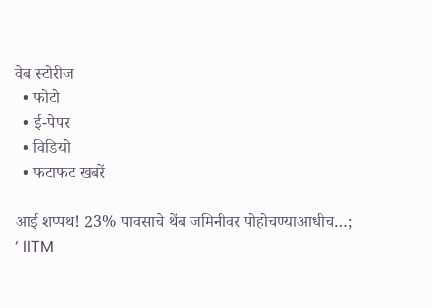वेब स्टोरीज
  • फोटो
  • ई-पेपर
  • विडियो
  • फटाफट खबरें

आई शप्पथ! 23% पावसाचे थेंब जमिनीवर पोहोचण्याआधीच…; ‘ IITM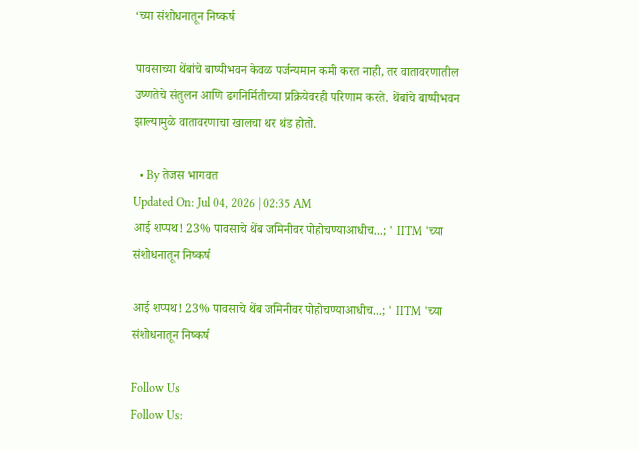‘च्या संशोधनातून निष्कर्ष

पावसाच्या थेंबांचे बाष्पीभवन केवळ पर्जन्यमान कमी करत नाही, तर वातावरणातील उष्णतेचे संतुलन आणि ढगनिर्मितीच्या प्रक्रियेवरही परिणाम करते. थेंबांचे बाष्पीभवन झाल्यामुळे वातावरणाचा खालचा थर थंड होतो.

  • By तेजस भागवत
Updated On: Jul 04, 2026 | 02:35 AM
आई शप्पथ! 23% पावसाचे थेंब जमिनीवर पोहोचण्याआधीच...; ' IITM 'च्या संशोधनातून निष्कर्ष

आई शप्पथ! 23% पावसाचे थेंब जमिनीवर पोहोचण्याआधीच...; ' IITM 'च्या संशोधनातून निष्कर्ष

Follow Us
Follow Us: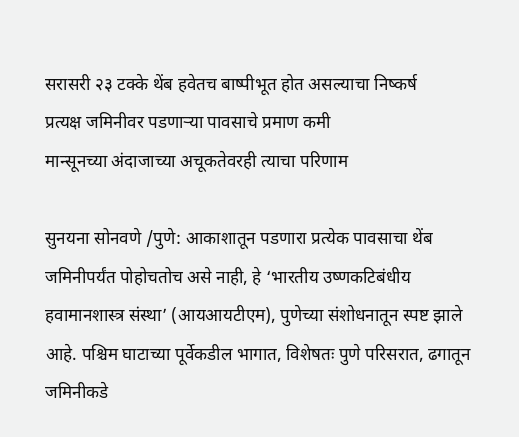सरासरी २३ टक्के थेंब हवेतच बाष्पीभूत होत असल्याचा निष्कर्ष
प्रत्यक्ष जमिनीवर पडणाऱ्या पावसाचे प्रमाण कमी
मान्सूनच्या अंदाजाच्या अचूकतेवरही त्याचा परिणाम

सुनयना सोनवणे /पुणे: आकाशातून पडणारा प्रत्येक पावसाचा थेंब जमिनीपर्यंत पोहोचतोच असे नाही, हे ‘भारतीय उष्णकटिबंधीय हवामानशास्त्र संस्था’ (आयआयटीएम), पुणेच्या संशोधनातून स्पष्ट झाले आहे. पश्चिम घाटाच्या पूर्वेकडील भागात, विशेषतः पुणे परिसरात, ढगातून जमिनीकडे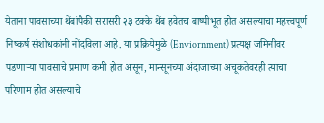येताना पावसाच्या थेंबांपैकी सरासरी २३ टक्के थेंब हवेतच बाष्पीभूत होत असल्याचा महत्त्वपूर्ण निष्कर्ष संशोधकांनी नोंदविला आहे. या प्रक्रियेमुळे (Enviornment) प्रत्यक्ष जमिनीवर पडणाऱ्या पावसाचे प्रमाण कमी होत असून, मान्सूनच्या अंदाजाच्या अचूकतेवरही त्याचा परिणाम होत असल्याचे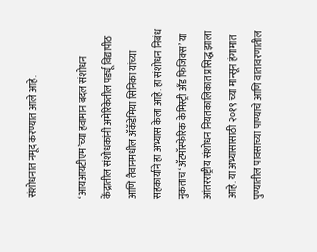संशोधनात नमूद करण्यात आले आहे.

‘आयआयटीएम’च्या हवामान बदल संशोधन केंद्रातील संशोधकांनी अमेरिकेतील पर्ड्यू विद्यापीठ आणि तैवानमधील ॲकॅडेमिया सिनिका यांच्या सहकार्याने हा अभ्यास केला आहे. हा संशोधन निबंध नुकताच ‘ॲटमॉस्फेरिक केमिस्ट्री अँड फिजिक्स’ या आंतरराष्ट्रीय संशोधन नियतकालिकात प्रसिद्ध झाला आहे. या अभ्यासासाठी २०१९ च्या मान्सून हंगामात पुण्यातील पावसाच्या पाण्याचे आणि वातावरणातील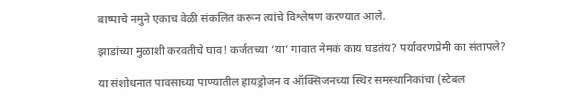बाष्पाचे नमुने एकाच वेळी संकलित करून त्यांचे विश्लेषण करण्यात आले.

झाडांच्या मुळाशी करवतीचे घाव! कर्जतच्या ‘या’ गावात नेमकं काय घडतंय? पर्यावरणप्रेमी का संतापले?

या संशोधनात पावसाच्या पाण्यातील हायड्रोजन व ऑक्सिजनच्या स्थिर समस्थानिकांचा (स्टेबल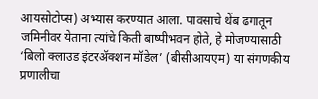आयसोटोप्स) अभ्यास करण्यात आला. पावसाचे थेंब ढगातून जमिनीवर येताना त्यांचे किती बाष्पीभवन होते, हे मोजण्यासाठी ‘बिलो क्लाउड इंटरॲक्शन मॉडेल’ (बीसीआयएम) या संगणकीय प्रणालीचा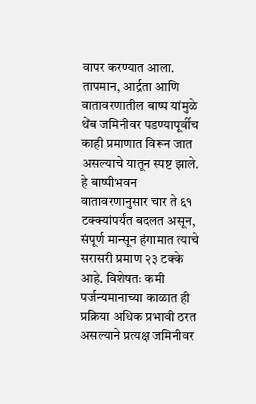वापर करण्यात आला. तापमान, आर्द्रता आणि वातावरणातील बाष्प यांमुळे थेंब जमिनीवर पडण्यापूर्वीच काही प्रमाणात विरून जात असल्याचे यातून स्पष्ट झाले. हे बाष्पीभवन वातावरणानुसार चार ते ६१ टक्क्यांपर्यंत बदलत असून, संपूर्ण मान्सून हंगामात त्याचे सरासरी प्रमाण २३ टक्के आहे. विशेषतः कमी पर्जन्यमानाच्या काळात ही प्रक्रिया अधिक प्रभावी ठरत असल्याने प्रत्यक्ष जमिनीवर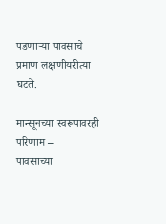पडणाऱ्या पावसाचे प्रमाण लक्षणीयरीत्या घटते.

मान्सूनच्या स्वरूपावरही परिणाम –
पावसाच्या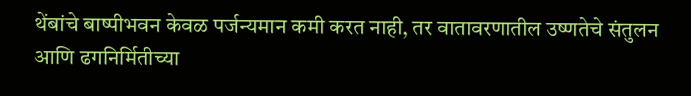थेंबांचे बाष्पीभवन केवळ पर्जन्यमान कमी करत नाही, तर वातावरणातील उष्णतेचे संतुलन आणि ढगनिर्मितीच्या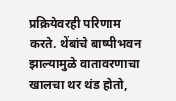प्रक्रियेवरही परिणाम करते. थेंबांचे बाष्पीभवन झाल्यामुळे वातावरणाचा खालचा थर थंड होतो,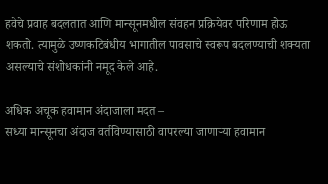हवेचे प्रवाह बदलतात आणि मान्सूनमधील संवहन प्रक्रियेवर परिणाम होऊ शकतो. त्यामुळे उष्णकटिबंधीय भागातील पावसाचे स्वरूप बदलण्याची शक्यता असल्याचे संशोधकांनी नमूद केले आहे.

अधिक अचूक हवामान अंदाजाला मदत –
सध्या मान्सूनचा अंदाज वर्तविण्यासाठी वापरल्या जाणाऱ्या हवामान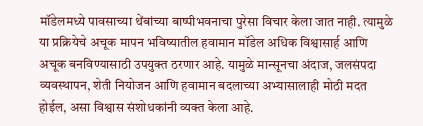मॉडेलमध्ये पावसाच्या थेंबांच्या बाष्पीभवनाचा पुरेसा विचार केला जात नाही. त्यामुळे या प्रक्रियेचे अचूक मापन भविष्यातील हवामान मॉडेल अधिक विश्वासार्ह आणि अचूक बनविण्यासाठी उपयुक्त ठरणार आहे. यामुळे मान्सूनचा अंदाज, जलसंपदा व्यवस्थापन, शेती नियोजन आणि हवामान बदलाच्या अभ्यासालाही मोठी मदत होईल, असा विश्वास संशोधकांनी व्यक्त केला आहे.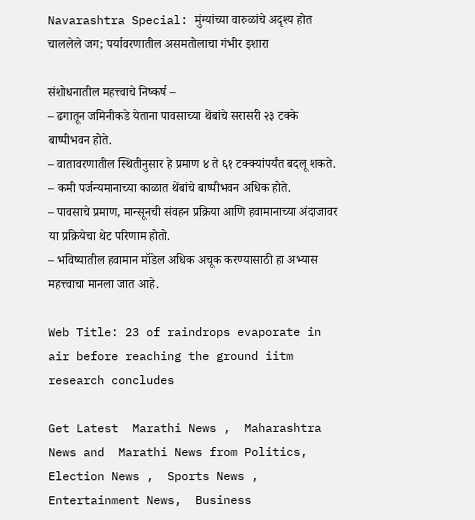Navarashtra Special: मुंग्यांच्या वारुळांचे अदृश्य होत चाललेले जग; पर्यावरणातील असमतोलाचा गंभीर इशारा

संशोधनातील महत्त्वाचे निष्कर्ष –
– ढगातून जमिनीकडे येताना पावसाच्या थेंबांचे सरासरी २३ टक्के बाष्पीभवन होते.
– वातावरणातील स्थितीनुसार हे प्रमाण ४ ते ६१ टक्क्यांपर्यंत बदलू शकते.
– कमी पर्जन्यमानाच्या काळात थेंबांचे बाष्पीभवन अधिक होते.
– पावसाचे प्रमाण, मान्सूनची संवहन प्रक्रिया आणि हवामानाच्या अंदाजावर या प्रक्रियेचा थेट परिणाम होतो.
– भविष्यातील हवामान मॉडेल अधिक अचूक करण्यासाठी हा अभ्यास महत्त्वाचा मानला जात आहे.

Web Title: 23 of raindrops evaporate in air before reaching the ground iitm research concludes

Get Latest  Marathi News ,  Maharashtra News and  Marathi News from Politics,  Election News ,  Sports News ,  Entertainment News,  Business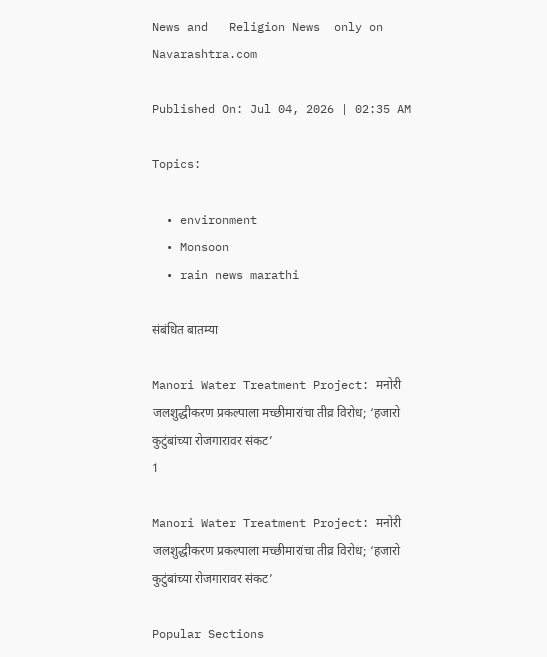News and   Religion News  only on Navarashtra.com

Published On: Jul 04, 2026 | 02:35 AM

Topics:

  • environment
  • Monsoon
  • rain news marathi

संबंधित बातम्या

Manori Water Treatment Project: मनोरी जलशुद्धीकरण प्रकल्पाला मच्छीमारांचा तीव्र विरोध; ‘हजारो कुटुंबांच्या रोजगारावर संकट’
1

Manori Water Treatment Project: मनोरी जलशुद्धीकरण प्रकल्पाला मच्छीमारांचा तीव्र विरोध; ‘हजारो कुटुंबांच्या रोजगारावर संकट’

Popular Sections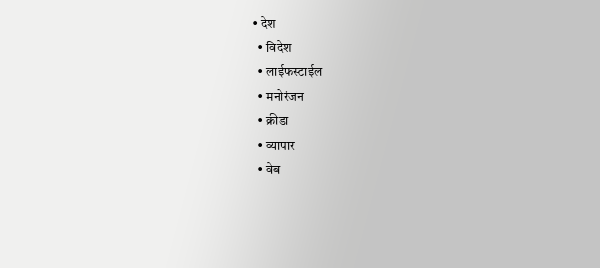• देश
  • विदेश
  • लाईफस्टाईल
  • मनोरंजन
  • क्रीडा
  • व्यापार
  • वेब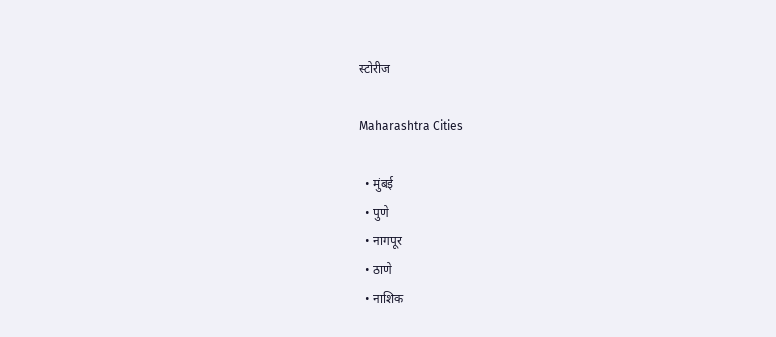स्टोरीज

Maharashtra Cities

  • मुंबई
  • पुणे
  • नागपूर
  • ठाणे
  • नाशिक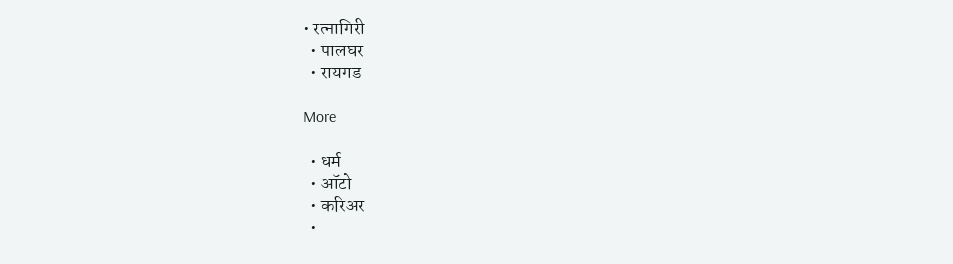• रत्नागिरी
  • पालघर
  • रायगड

More

  • धर्म
  • ऑटो
  • करिअर
  •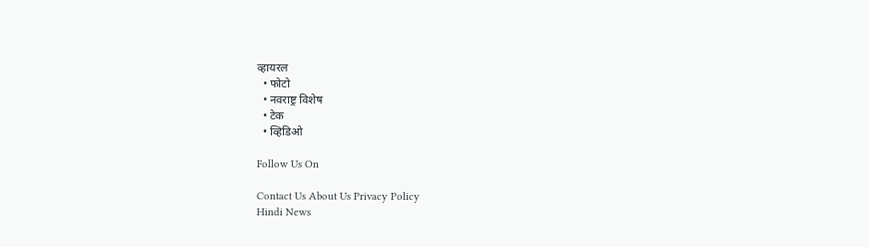व्हायरल
  • फोटो
  • नवराष्ट्र विशेष
  • टेक
  • व्हिडिओ

Follow Us On

Contact Us About Us Privacy Policy
Hindi News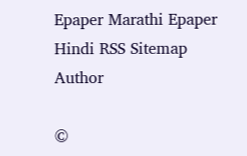Epaper Marathi Epaper Hindi RSS Sitemap Author

©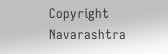Copyright Navarashtra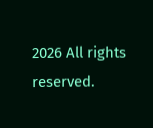2026 All rights reserved.